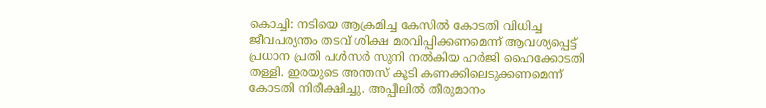കൊച്ചി: നടിയെ ആക്രമിച്ച കേസിൽ കോടതി വിധിച്ച ജീവപര്യന്തം തടവ് ശിക്ഷ മരവിപ്പിക്കണമെന്ന് ആവശ്യപ്പെട്ട് പ്രധാന പ്രതി പൾസർ സുനി നൽകിയ ഹർജി ഹൈക്കോടതി തള്ളി. ഇരയുടെ അന്തസ് കൂടി കണക്കിലെടുക്കണമെന്ന് കോടതി നിരീക്ഷിച്ചു. അപ്പീലിൽ തീരുമാനം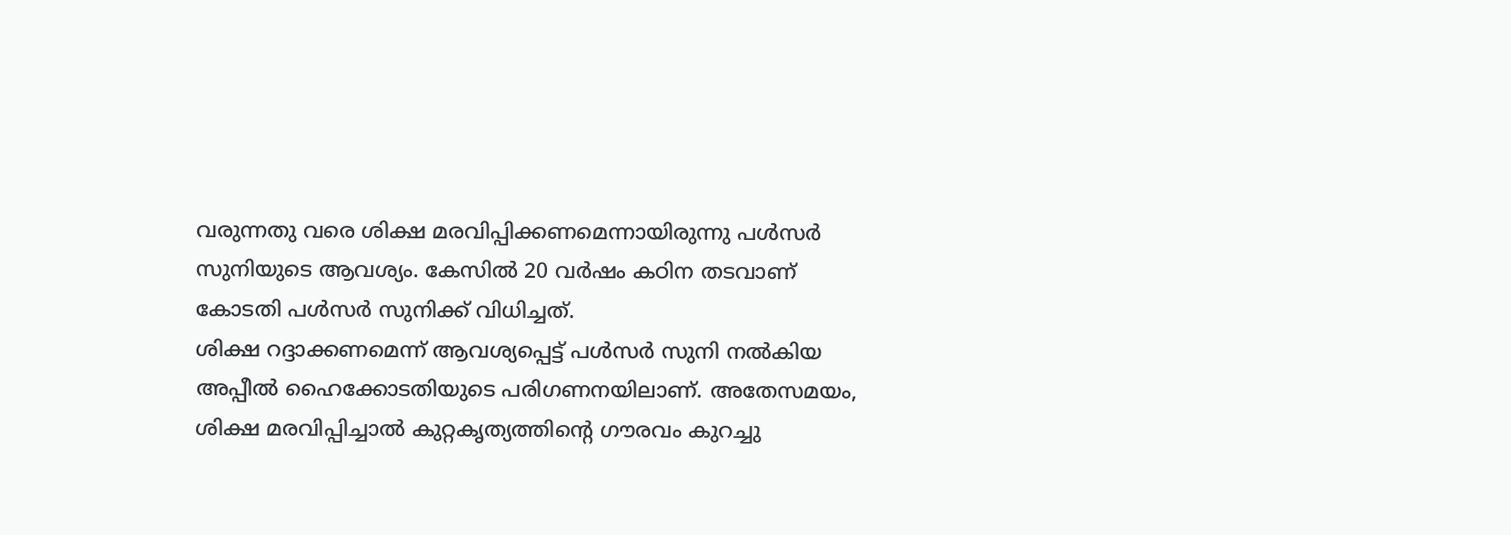വരുന്നതു വരെ ശിക്ഷ മരവിപ്പിക്കണമെന്നായിരുന്നു പൾസർ സുനിയുടെ ആവശ്യം. കേസിൽ 20 വർഷം കഠിന തടവാണ് കോടതി പൾസർ സുനിക്ക് വിധിച്ചത്.
ശിക്ഷ റദ്ദാക്കണമെന്ന് ആവശ്യപ്പെട്ട് പൾസർ സുനി നൽകിയ അപ്പീൽ ഹൈക്കോടതിയുടെ പരിഗണനയിലാണ്. അതേസമയം, ശിക്ഷ മരവിപ്പിച്ചാൽ കുറ്റകൃത്യത്തിന്റെ ഗൗരവം കുറച്ചു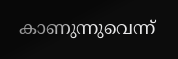കാണുന്നുവെന്ന്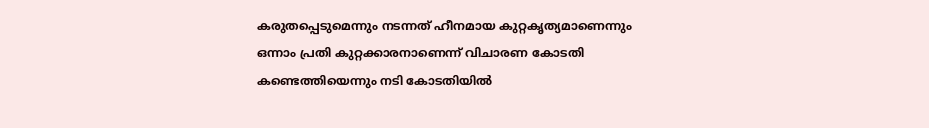കരുതപ്പെടുമെന്നും നടന്നത് ഹീനമായ കുറ്റകൃത്യമാണെന്നും ഒന്നാം പ്രതി കുറ്റക്കാരനാണെന്ന് വിചാരണ കോടതി കണ്ടെത്തിയെന്നും നടി കോടതിയിൽ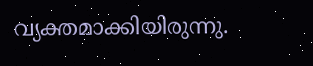വ്യക്തമാക്കിയിരുന്നു.